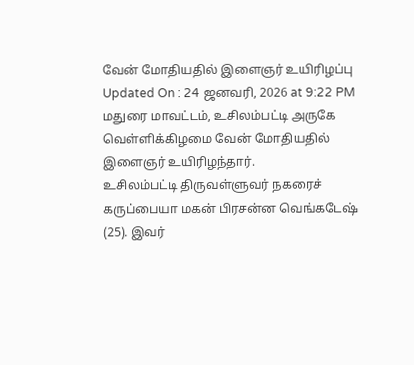வேன் மோதியதில் இளைஞர் உயிரிழப்பு
Updated On : 24 ஜனவரி, 2026 at 9:22 PM
மதுரை மாவட்டம், உசிலம்பட்டி அருகே வெள்ளிக்கிழமை வேன் மோதியதில் இளைஞர் உயிரிழந்தார்.
உசிலம்பட்டி திருவள்ளுவர் நகரைச் கருப்பையா மகன் பிரசன்ன வெங்கடேஷ் (25). இவர்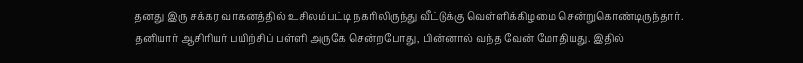தனது இரு சக்கர வாகனத்தில் உசிலம்பட்டி நகரிலிருந்து வீட்டுக்கு வெள்ளிக்கிழமை சென்றுகொண்டிருந்தார்.
தனியார் ஆசிரியர் பயிற்சிப் பள்ளி அருகே சென்றபோது, பின்னால் வந்த வேன் மோதியது. இதில்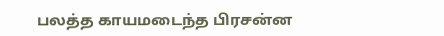பலத்த காயமடைந்த பிரசன்ன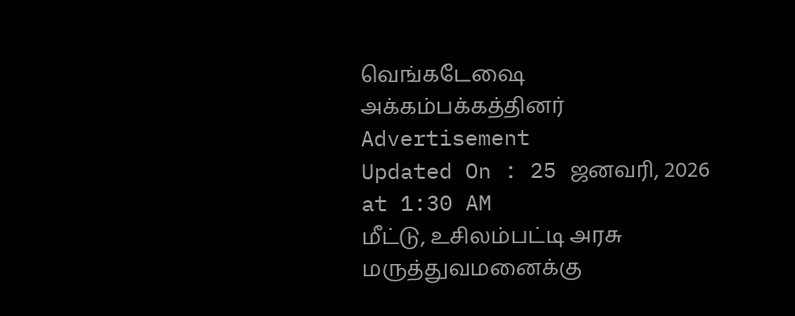வெங்கடேஷை அக்கம்பக்கத்தினர்
Advertisement
Updated On : 25 ஜனவரி, 2026 at 1:30 AM
மீட்டு, உசிலம்பட்டி அரசு மருத்துவமனைக்கு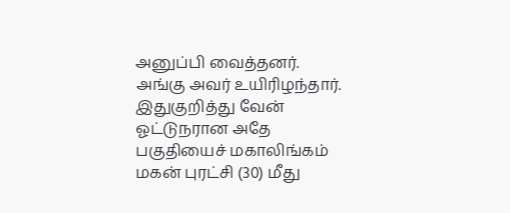அனுப்பி வைத்தனர். அங்கு அவர் உயிரிழந்தார். இதுகுறித்து வேன் ஓட்டுநரான அதே பகுதியைச் மகாலிங்கம் மகன் புரட்சி (30) மீது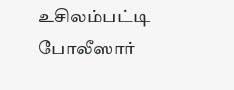உசிலம்பட்டி போலீஸார்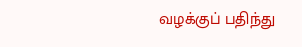வழக்குப் பதிந்து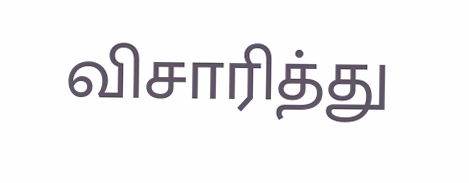விசாரித்து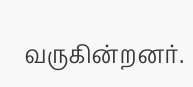வருகின்றனர்.